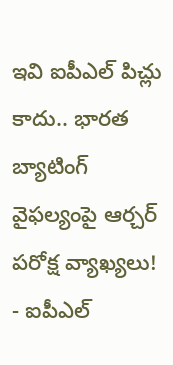ఇవి ఐపీఎల్ పిచ్లు కాదు.. భారత బ్యాటింగ్ వైఫల్యంపై ఆర్చర్ పరోక్ష వ్యాఖ్యలు!
- ఐపీఎల్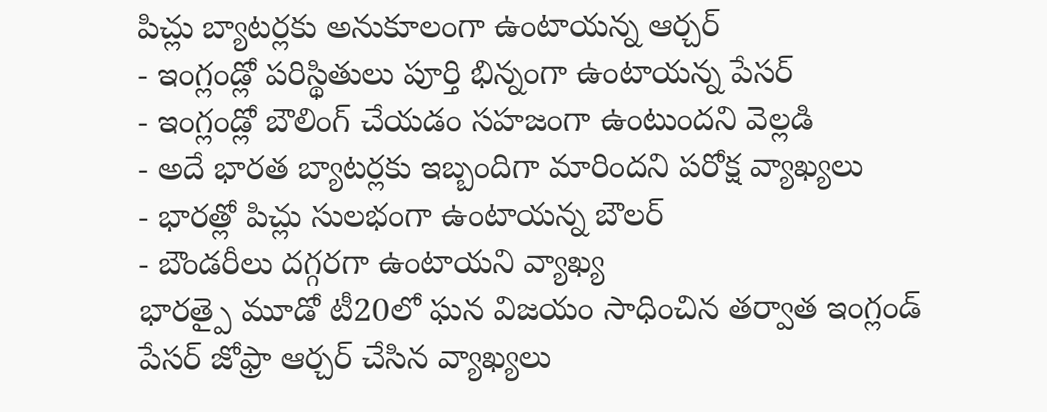పిచ్లు బ్యాటర్లకు అనుకూలంగా ఉంటాయన్న ఆర్చర్
- ఇంగ్లండ్లో పరిస్థితులు పూర్తి భిన్నంగా ఉంటాయన్న పేసర్
- ఇంగ్లండ్లో బౌలింగ్ చేయడం సహజంగా ఉంటుందని వెల్లడి
- అదే భారత బ్యాటర్లకు ఇబ్బందిగా మారిందని పరోక్ష వ్యాఖ్యలు
- భారత్లో పిచ్లు సులభంగా ఉంటాయన్న బౌలర్
- బౌండరీలు దగ్గరగా ఉంటాయని వ్యాఖ్య
భారత్పై మూడో టీ20లో ఘన విజయం సాధించిన తర్వాత ఇంగ్లండ్ పేసర్ జోఫ్రా ఆర్చర్ చేసిన వ్యాఖ్యలు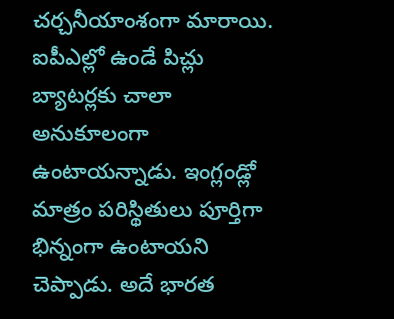చర్చనీయాంశంగా మారాయి. ఐపీఎల్లో ఉండే పిచ్లు బ్యాటర్లకు చాలా అనుకూలంగా ఉంటాయన్నాడు. ఇంగ్లండ్లో మాత్రం పరిస్థితులు పూర్తిగా భిన్నంగా ఉంటాయని చెప్పాడు. అదే భారత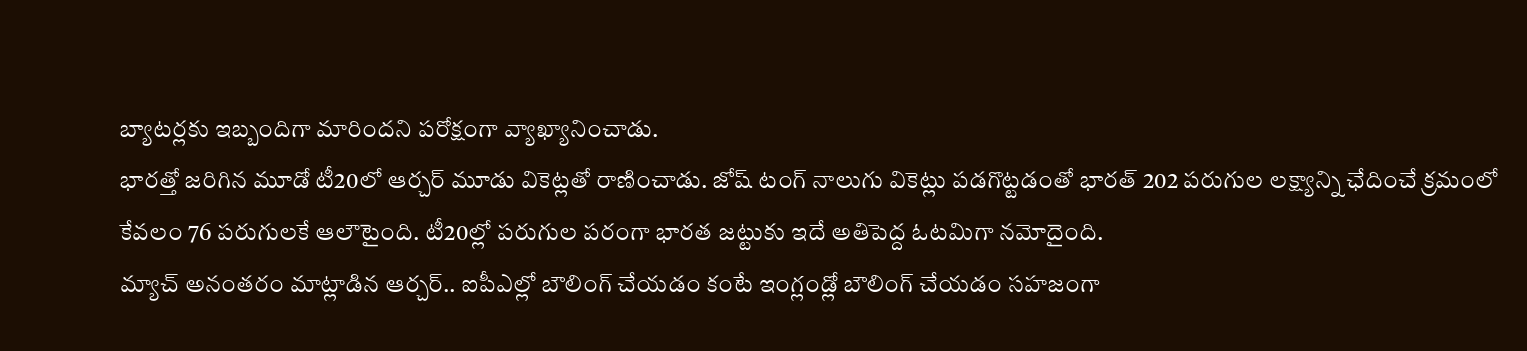బ్యాటర్లకు ఇబ్బందిగా మారిందని పరోక్షంగా వ్యాఖ్యానించాడు.
భారత్తో జరిగిన మూడో టీ20లో ఆర్చర్ మూడు వికెట్లతో రాణించాడు. జోష్ టంగ్ నాలుగు వికెట్లు పడగొట్టడంతో భారత్ 202 పరుగుల లక్ష్యాన్ని ఛేదించే క్రమంలో కేవలం 76 పరుగులకే ఆలౌటైంది. టీ20ల్లో పరుగుల పరంగా భారత జట్టుకు ఇదే అతిపెద్ద ఓటమిగా నమోదైంది.
మ్యాచ్ అనంతరం మాట్లాడిన ఆర్చర్.. ఐపీఎల్లో బౌలింగ్ చేయడం కంటే ఇంగ్లండ్లో బౌలింగ్ చేయడం సహజంగా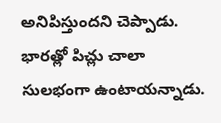అనిపిస్తుందని చెప్పాడు. భారత్లో పిచ్లు చాలా సులభంగా ఉంటాయన్నాడు.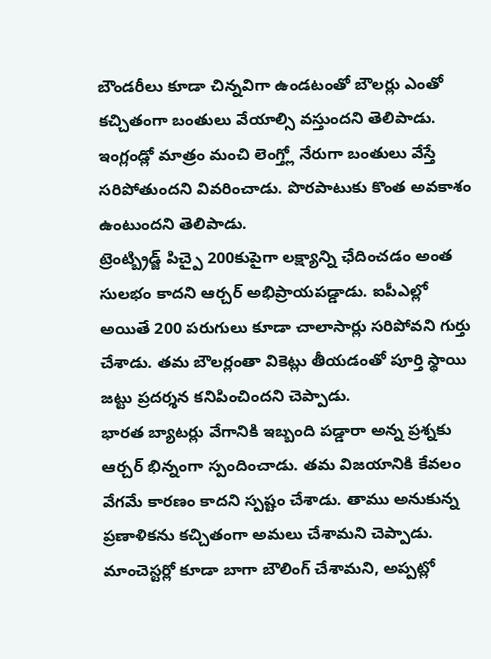బౌండరీలు కూడా చిన్నవిగా ఉండటంతో బౌలర్లు ఎంతో కచ్చితంగా బంతులు వేయాల్సి వస్తుందని తెలిపాడు. ఇంగ్లండ్లో మాత్రం మంచి లెంగ్త్లో నేరుగా బంతులు వేస్తే సరిపోతుందని వివరించాడు. పొరపాటుకు కొంత అవకాశం ఉంటుందని తెలిపాడు.
ట్రెంట్బ్రిడ్జ్ పిచ్పై 200కుపైగా లక్ష్యాన్ని ఛేదించడం అంత సులభం కాదని ఆర్చర్ అభిప్రాయపడ్డాడు. ఐపీఎల్లో అయితే 200 పరుగులు కూడా చాలాసార్లు సరిపోవని గుర్తు చేశాడు. తమ బౌలర్లంతా వికెట్లు తీయడంతో పూర్తి స్థాయి జట్టు ప్రదర్శన కనిపించిందని చెప్పాడు.
భారత బ్యాటర్లు వేగానికి ఇబ్బంది పడ్డారా అన్న ప్రశ్నకు ఆర్చర్ భిన్నంగా స్పందించాడు. తమ విజయానికి కేవలం వేగమే కారణం కాదని స్పష్టం చేశాడు. తాము అనుకున్న ప్రణాళికను కచ్చితంగా అమలు చేశామని చెప్పాడు. మాంచెస్టర్లో కూడా బాగా బౌలింగ్ చేశామని, అప్పట్లో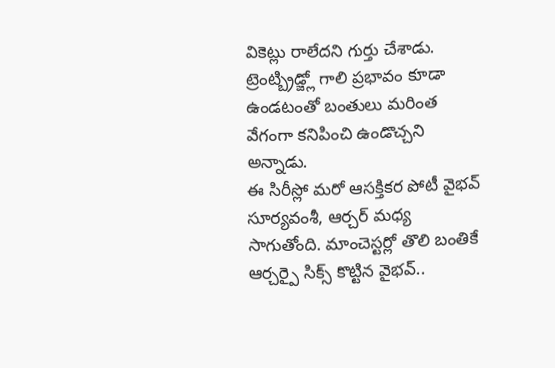వికెట్లు రాలేదని గుర్తు చేశాడు. ట్రెంట్బ్రిడ్జ్లో గాలి ప్రభావం కూడా ఉండటంతో బంతులు మరింత వేగంగా కనిపించి ఉండొచ్చని అన్నాడు.
ఈ సిరీస్లో మరో ఆసక్తికర పోటీ వైభవ్ సూర్యవంశీ, ఆర్చర్ మధ్య సాగుతోంది. మాంచెస్టర్లో తొలి బంతికే ఆర్చర్పై సిక్స్ కొట్టిన వైభవ్..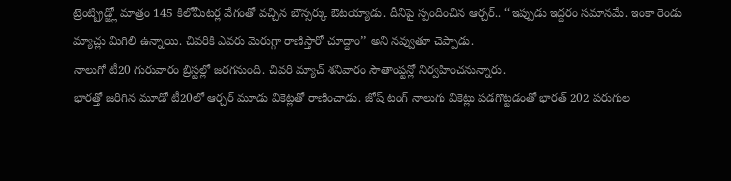ట్రెంట్బ్రిడ్జ్లో మాత్రం 145 కిలోమీటర్ల వేగంతో వచ్చిన బౌన్సర్కు ఔటయ్యాడు. దీనిపై స్పందించిన ఆర్చర్.. ‘‘ఇప్పుడు ఇద్దరం సమానమే. ఇంకా రెండు మ్యాచ్లు మిగిలి ఉన్నాయి. చివరికి ఎవరు మెరుగ్గా రాణిస్తారో చూద్దాం’’ అని నవ్వుతూ చెప్పాడు.
నాలుగో టీ20 గురువారం బ్రిస్టల్లో జరగనుంది. చివరి మ్యాచ్ శనివారం సౌతాంప్టన్లో నిర్వహించనున్నారు.
భారత్తో జరిగిన మూడో టీ20లో ఆర్చర్ మూడు వికెట్లతో రాణించాడు. జోష్ టంగ్ నాలుగు వికెట్లు పడగొట్టడంతో భారత్ 202 పరుగుల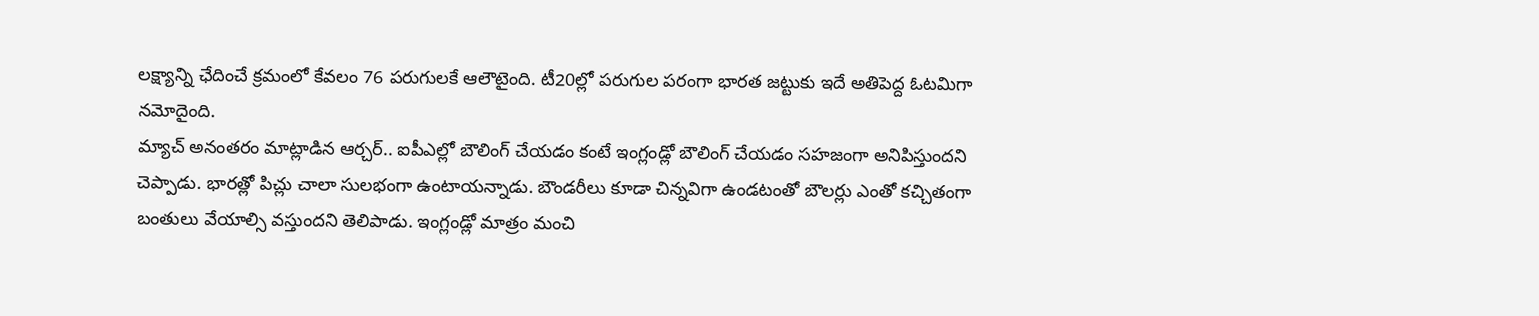లక్ష్యాన్ని ఛేదించే క్రమంలో కేవలం 76 పరుగులకే ఆలౌటైంది. టీ20ల్లో పరుగుల పరంగా భారత జట్టుకు ఇదే అతిపెద్ద ఓటమిగా నమోదైంది.
మ్యాచ్ అనంతరం మాట్లాడిన ఆర్చర్.. ఐపీఎల్లో బౌలింగ్ చేయడం కంటే ఇంగ్లండ్లో బౌలింగ్ చేయడం సహజంగా అనిపిస్తుందని చెప్పాడు. భారత్లో పిచ్లు చాలా సులభంగా ఉంటాయన్నాడు. బౌండరీలు కూడా చిన్నవిగా ఉండటంతో బౌలర్లు ఎంతో కచ్చితంగా బంతులు వేయాల్సి వస్తుందని తెలిపాడు. ఇంగ్లండ్లో మాత్రం మంచి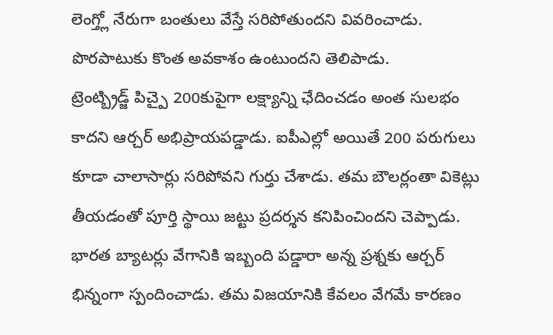లెంగ్త్లో నేరుగా బంతులు వేస్తే సరిపోతుందని వివరించాడు. పొరపాటుకు కొంత అవకాశం ఉంటుందని తెలిపాడు.
ట్రెంట్బ్రిడ్జ్ పిచ్పై 200కుపైగా లక్ష్యాన్ని ఛేదించడం అంత సులభం కాదని ఆర్చర్ అభిప్రాయపడ్డాడు. ఐపీఎల్లో అయితే 200 పరుగులు కూడా చాలాసార్లు సరిపోవని గుర్తు చేశాడు. తమ బౌలర్లంతా వికెట్లు తీయడంతో పూర్తి స్థాయి జట్టు ప్రదర్శన కనిపించిందని చెప్పాడు.
భారత బ్యాటర్లు వేగానికి ఇబ్బంది పడ్డారా అన్న ప్రశ్నకు ఆర్చర్ భిన్నంగా స్పందించాడు. తమ విజయానికి కేవలం వేగమే కారణం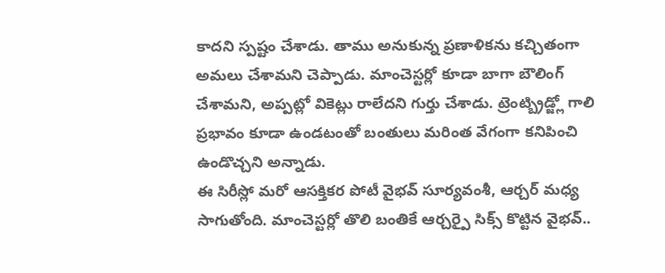కాదని స్పష్టం చేశాడు. తాము అనుకున్న ప్రణాళికను కచ్చితంగా అమలు చేశామని చెప్పాడు. మాంచెస్టర్లో కూడా బాగా బౌలింగ్ చేశామని, అప్పట్లో వికెట్లు రాలేదని గుర్తు చేశాడు. ట్రెంట్బ్రిడ్జ్లో గాలి ప్రభావం కూడా ఉండటంతో బంతులు మరింత వేగంగా కనిపించి ఉండొచ్చని అన్నాడు.
ఈ సిరీస్లో మరో ఆసక్తికర పోటీ వైభవ్ సూర్యవంశీ, ఆర్చర్ మధ్య సాగుతోంది. మాంచెస్టర్లో తొలి బంతికే ఆర్చర్పై సిక్స్ కొట్టిన వైభవ్..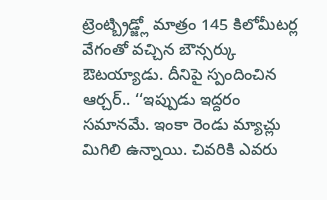ట్రెంట్బ్రిడ్జ్లో మాత్రం 145 కిలోమీటర్ల వేగంతో వచ్చిన బౌన్సర్కు ఔటయ్యాడు. దీనిపై స్పందించిన ఆర్చర్.. ‘‘ఇప్పుడు ఇద్దరం సమానమే. ఇంకా రెండు మ్యాచ్లు మిగిలి ఉన్నాయి. చివరికి ఎవరు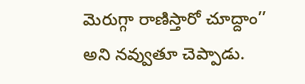మెరుగ్గా రాణిస్తారో చూద్దాం’’ అని నవ్వుతూ చెప్పాడు.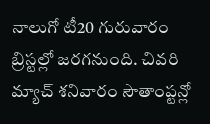నాలుగో టీ20 గురువారం బ్రిస్టల్లో జరగనుంది. చివరి మ్యాచ్ శనివారం సౌతాంప్టన్లో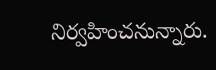నిర్వహించనున్నారు.